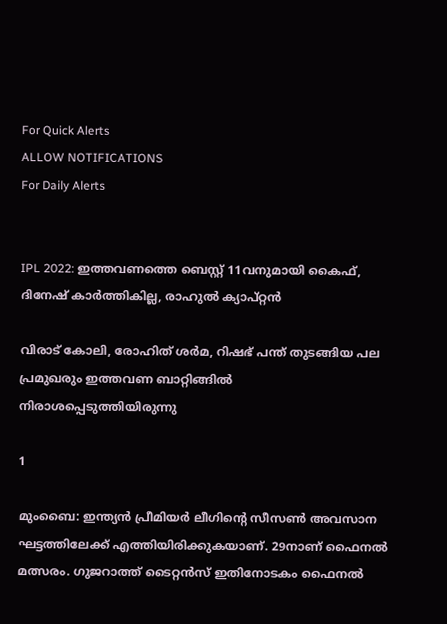For Quick Alerts
ALLOW NOTIFICATIONS
For Daily Alerts


IPL 2022: ഇത്തവണത്തെ ബെസ്റ്റ് 11വനുമായി കൈഫ്, ദിനേഷ് കാര്‍ത്തികില്ല, രാഹുല്‍ ക്യാപ്റ്റന്‍

വിരാട് കോലി, രോഹിത് ശര്‍മ, റിഷഭ് പന്ത് തുടങ്ങിയ പല പ്രമുഖരും ഇത്തവണ ബാറ്റിങ്ങില്‍ നിരാശപ്പെടുത്തിയിരുന്നു

1

മുംബൈ: ഇന്ത്യന്‍ പ്രീമിയര്‍ ലീഗിന്റെ സീസണ്‍ അവസാന ഘട്ടത്തിലേക്ക് എത്തിയിരിക്കുകയാണ്. 29നാണ് ഫൈനല്‍ മത്സരം. ഗുജറാത്ത് ടൈറ്റന്‍സ് ഇതിനോടകം ഫൈനല്‍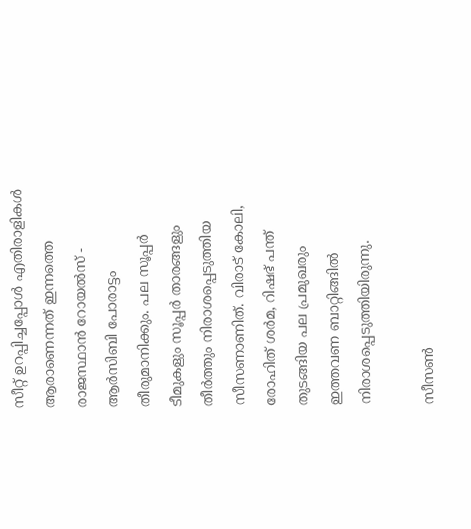സീറ്റ് ഉറപ്പിച്ചപ്പോള്‍ എതിരാളികള്‍ ആരാണെന്നത് ഇന്നത്തെ രാജസ്ഥാന്‍ റോയല്‍സ് - ആര്‍സിബി പോരാട്ടം തീരുമാനിക്കും. പല സൂപ്പര്‍ ടീമുകളും സൂപ്പര്‍ താരങ്ങളും തീര്‍ത്തും നിരാശപ്പെടുത്തിയ സീസണാണിത്. വിരാട് കോലി, രോഹിത് ശര്‍മ, റിഷഭ് പന്ത് തുടങ്ങിയ പല പ്രമുഖരും ഇത്തവണ ബാറ്റിങ്ങില്‍ നിരാശപ്പെടുത്തിയിരുന്നു.

സീസണ്‍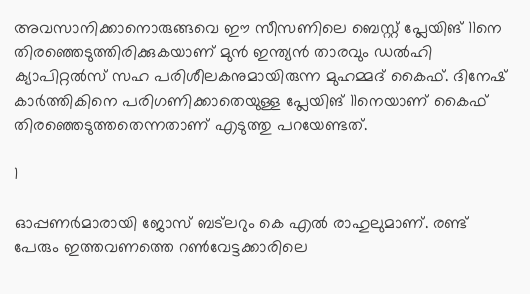അവസാനിക്കാനൊരുങ്ങവെ ഈ സീസണിലെ ബെസ്റ്റ് പ്ലേയിങ് 11നെ തിരഞ്ഞെടുത്തിരിക്കുകയാണ് മുന്‍ ഇന്ത്യന്‍ താരവും ഡല്‍ഹി ക്യാപിറ്റല്‍സ് സഹ പരിശീലകനുമായിരുന്ന മുഹമ്മദ് കൈഫ്. ദിനേഷ് കാര്‍ത്തികിനെ പരിഗണിക്കാതെയുള്ള പ്ലേയിങ് 11നെയാണ് കൈഫ് തിരഞ്ഞെടുത്തതെന്നതാണ് എടുത്തു പറയേണ്ടത്.

1

ഓപ്പണര്‍മാരായി ജോസ് ബട്‌ലറും കെ എല്‍ രാഹുലുമാണ്. രണ്ട് പേരും ഇത്തവണത്തെ റണ്‍വേട്ടക്കാരിലെ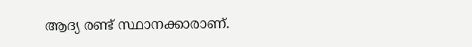ആദ്യ രണ്ട് സ്ഥാനക്കാരാണ്.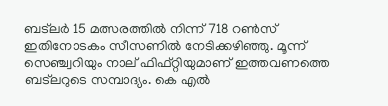ബട്‌ലര്‍ 15 മത്സരത്തില്‍ നിന്ന് 718 റണ്‍സ് ഇതിനോടകം സീസണില്‍ നേടിക്കഴിഞ്ഞു. മൂന്ന് സെഞ്ച്വറിയും നാല് ഫിഫ്റ്റിയുമാണ് ഇത്തവണത്തെ ബട്‌ലറുടെ സമ്പാദ്യം. കെ എല്‍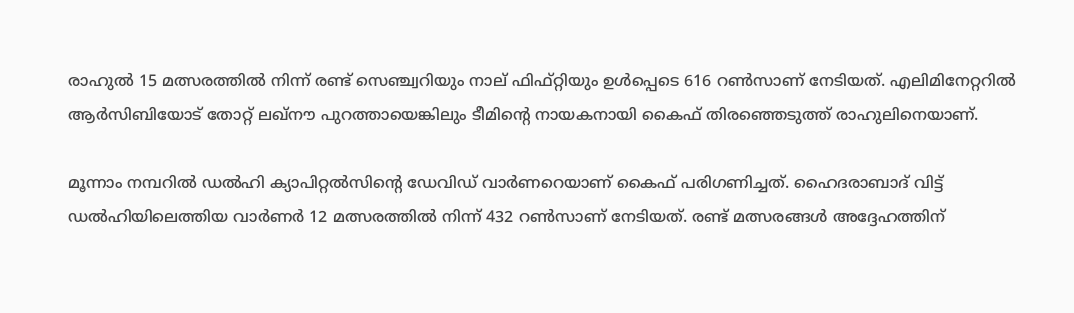രാഹുല്‍ 15 മത്സരത്തില്‍ നിന്ന് രണ്ട് സെഞ്ച്വറിയും നാല് ഫിഫ്റ്റിയും ഉള്‍പ്പെടെ 616 റണ്‍സാണ് നേടിയത്. എലിമിനേറ്ററില്‍ ആര്‍സിബിയോട് തോറ്റ് ലഖ്‌നൗ പുറത്തായെങ്കിലും ടീമിന്റെ നായകനായി കൈഫ് തിരഞ്ഞെടുത്ത് രാഹുലിനെയാണ്.

മൂന്നാം നമ്പറില്‍ ഡല്‍ഹി ക്യാപിറ്റല്‍സിന്റെ ഡേവിഡ് വാര്‍ണറെയാണ് കൈഫ് പരിഗണിച്ചത്. ഹൈദരാബാദ് വിട്ട് ഡല്‍ഹിയിലെത്തിയ വാര്‍ണര്‍ 12 മത്സരത്തില്‍ നിന്ന് 432 റണ്‍സാണ് നേടിയത്. രണ്ട് മത്സരങ്ങള്‍ അദ്ദേഹത്തിന്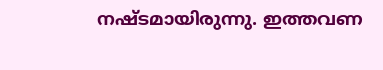നഷ്ടമായിരുന്നു. ഇത്തവണ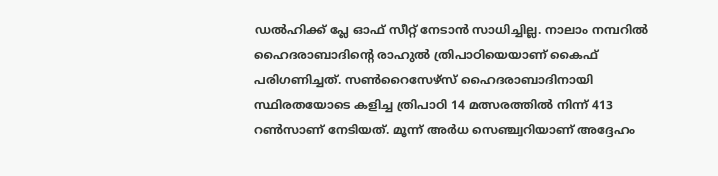ഡല്‍ഹിക്ക് പ്ലേ ഓഫ് സീറ്റ് നേടാന്‍ സാധിച്ചില്ല. നാലാം നമ്പറില്‍ ഹൈദരാബാദിന്റെ രാഹുല്‍ ത്രിപാഠിയെയാണ് കൈഫ് പരിഗണിച്ചത്. സണ്‍റൈസേഴ്‌സ് ഹൈദരാബാദിനായി സ്ഥിരതയോടെ കളിച്ച ത്രിപാഠി 14 മത്സരത്തില്‍ നിന്ന് 413 റണ്‍സാണ് നേടിയത്. മൂന്ന് അര്‍ധ സെഞ്ച്വറിയാണ് അദ്ദേഹം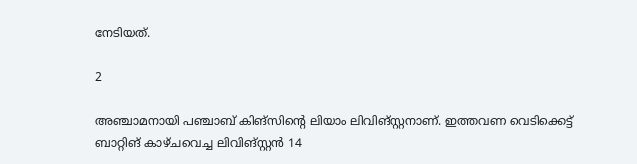നേടിയത്.

2

അഞ്ചാമനായി പഞ്ചാബ് കിങ്‌സിന്റെ ലിയാം ലിവിങ്സ്റ്റനാണ്. ഇത്തവണ വെടിക്കെട്ട് ബാറ്റിങ് കാഴ്ചവെച്ച ലിവിങ്‌സ്റ്റന്‍ 14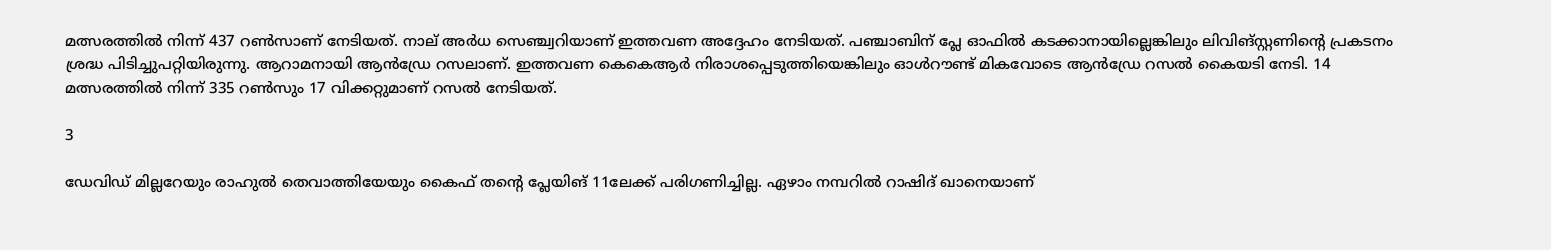മത്സരത്തില്‍ നിന്ന് 437 റണ്‍സാണ് നേടിയത്. നാല് അര്‍ധ സെഞ്ച്വറിയാണ് ഇത്തവണ അദ്ദേഹം നേടിയത്. പഞ്ചാബിന് പ്ലേ ഓഫില്‍ കടക്കാനായില്ലെങ്കിലും ലിവിങ്സ്റ്റണിന്റെ പ്രകടനം ശ്രദ്ധ പിടിച്ചുപറ്റിയിരുന്നു. ആറാമനായി ആന്‍ഡ്രേ റസലാണ്. ഇത്തവണ കെകെആര്‍ നിരാശപ്പെടുത്തിയെങ്കിലും ഓള്‍റൗണ്ട് മികവോടെ ആന്‍ഡ്രേ റസല്‍ കൈയടി നേടി. 14 മത്സരത്തില്‍ നിന്ന് 335 റണ്‍സും 17 വിക്കറ്റുമാണ് റസല്‍ നേടിയത്.

3

ഡേവിഡ് മില്ലറേയും രാഹുല്‍ തെവാത്തിയേയും കൈഫ് തന്റെ പ്ലേയിങ് 11ലേക്ക് പരിഗണിച്ചില്ല. ഏഴാം നമ്പറില്‍ റാഷിദ് ഖാനെയാണ്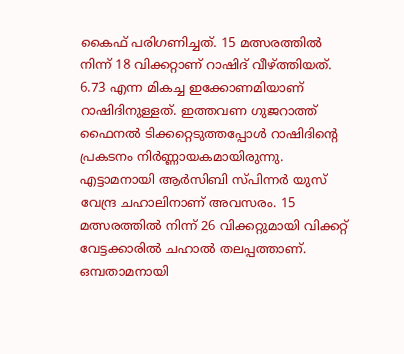കൈഫ് പരിഗണിച്ചത്. 15 മത്സരത്തില്‍ നിന്ന് 18 വിക്കറ്റാണ് റാഷിദ് വീഴ്ത്തിയത്. 6.73 എന്ന മികച്ച ഇക്കോണമിയാണ് റാഷിദിനുള്ളത്. ഇത്തവണ ഗുജറാത്ത് ഫൈനല്‍ ടിക്കറ്റെടുത്തപ്പോള്‍ റാഷിദിന്റെ പ്രകടനം നിര്‍ണ്ണായകമായിരുന്നു. എട്ടാമനായി ആര്‍സിബി സ്പിന്നര്‍ യുസ് വേന്ദ്ര ചഹാലിനാണ് അവസരം. 15 മത്സരത്തില്‍ നിന്ന് 26 വിക്കറ്റുമായി വിക്കറ്റ് വേട്ടക്കാരില്‍ ചഹാല്‍ തലപ്പത്താണ്. ഒമ്പതാമനായി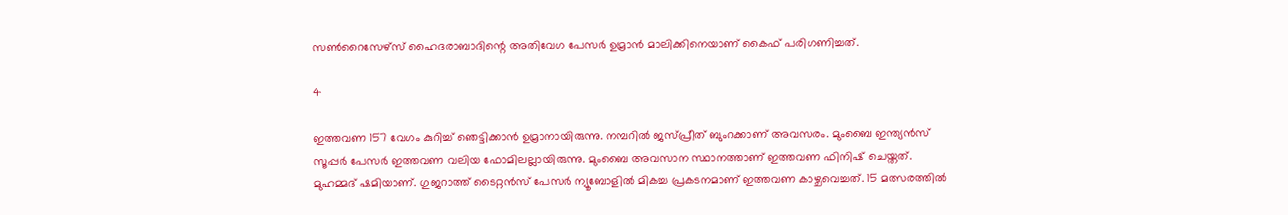സണ്‍റൈസേഴ്‌സ് ഹൈദരാബാദിന്റെ അതിവേഗ പേസര്‍ ഉമ്രാന്‍ മാലിക്കിനെയാണ് കൈഫ് പരിഗണിച്ചത്.

4

ഇത്തവണ 157 വേഗം കുറിച്ച് ഞെട്ടിക്കാന്‍ ഉമ്രാനായിരുന്നു. നമ്പറില്‍ ജസ്പ്രീത് ബുംറക്കാണ് അവസരം. മുംബൈ ഇന്ത്യന്‍സ് സൂപ്പര്‍ പേസര്‍ ഇത്തവണ വലിയ ഫോമിലല്ലായിരുന്നു. മുംബൈ അവസാന സ്ഥാനത്താണ് ഇത്തവണ ഫിനിഷ് ചെയ്തത്. മുഹമ്മദ് ഷമിയാണ്. ഗുജറാത്ത് ടൈറ്റന്‍സ് പേസര്‍ ന്യൂബോളില്‍ മികച്ച പ്രകടനമാണ് ഇത്തവണ കാഴ്ചവെച്ചത്. 15 മത്സരത്തില്‍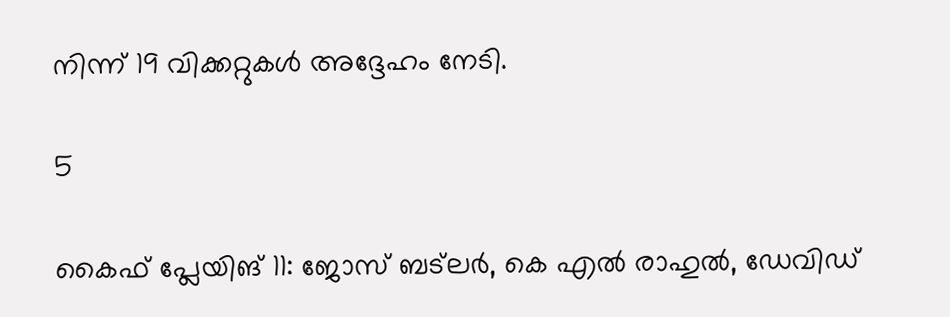നിന്ന് 19 വിക്കറ്റുകള്‍ അദ്ദേഹം നേടി.

5

കൈഫ് പ്ലേയിങ് 11: ജോസ് ബട്‌ലര്‍, കെ എല്‍ രാഹുല്‍, ഡേവിഡ്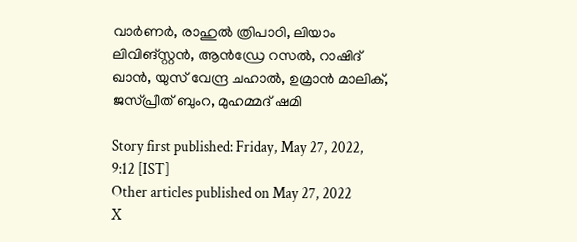വാര്‍ണര്‍, രാഹുല്‍ ത്രിപാഠി, ലിയാം ലിവിങ്സ്റ്റന്‍, ആന്‍ഡ്രേ റസല്‍, റാഷിദ് ഖാന്‍, യുസ് വേന്ദ്ര ചഹാല്‍, ഉമ്രാന്‍ മാലിക്, ജസ്പ്രീത് ബുംറ, മുഹമ്മദ് ഷമി

Story first published: Friday, May 27, 2022, 9:12 [IST]
Other articles published on May 27, 2022
X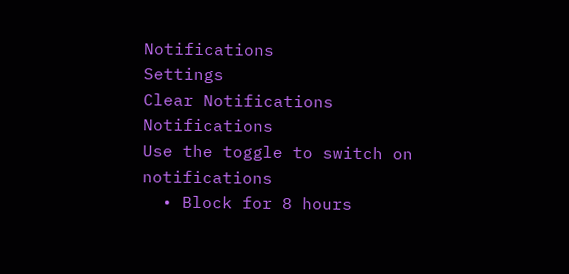Notifications
Settings
Clear Notifications
Notifications
Use the toggle to switch on notifications
  • Block for 8 hours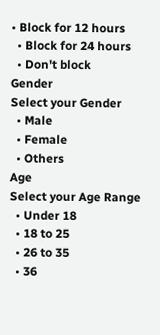• Block for 12 hours
  • Block for 24 hours
  • Don't block
Gender
Select your Gender
  • Male
  • Female
  • Others
Age
Select your Age Range
  • Under 18
  • 18 to 25
  • 26 to 35
  • 36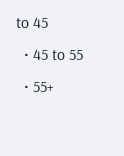to 45
  • 45 to 55
  • 55+